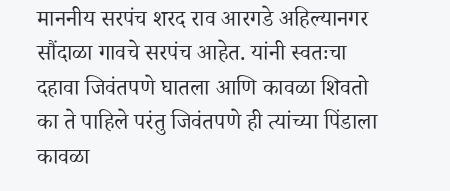माननीय सरपंच शरद राव आरगडे अहिल्यानगर सौंदाळा गावचे सरपंच आहेत. यांनी स्वतःचा दहावा जिवंतपणे घातला आणि कावळा शिवतो का ते पाहिले परंतु जिवंतपणे ही त्यांच्या पिंडाला कावळा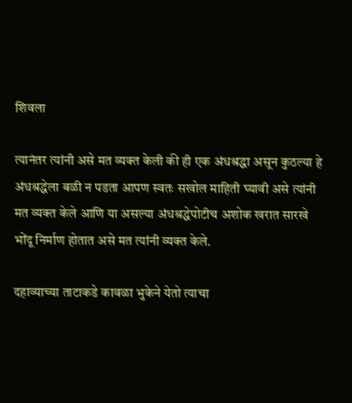शिवला

त्यानंतर त्यांनी असे मत व्यक्त केली की ही एक अंधश्रद्धा असून कुठल्या हे अंधश्रद्धेला बळी न पडता आपण स्वतः सखोल माहिती घ्यावी असे त्यांनी मत व्यक्त केले आणि या असल्या अंधश्रद्धेपोटीच अशोक खरात सारखे भोंदू निर्माण होतात असे मत त्यांनी व्यक्त केले.

दहाव्याच्या ताटाकडे कावळा भुकेने येतो त्याचा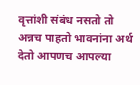वृत्तांशी संबंध नसतो तो अन्नच पाहतो भावनांना अर्थ देतो आपणच आपल्या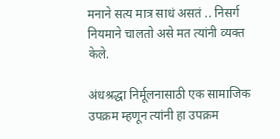मनाने सत्य मात्र साधं असतं .. निसर्ग नियमाने चालतो असे मत त्यांनी व्यक्त केले.

अंधश्रद्धा निर्मूलनासाठी एक सामाजिक उपक्रम म्हणून त्यांनी हा उपक्रम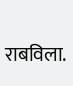राबविला.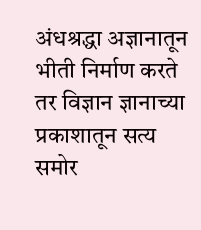अंधश्रद्धा अज्ञानातून भीती निर्माण करते तर विज्ञान ज्ञानाच्या प्रकाशातून सत्य समोर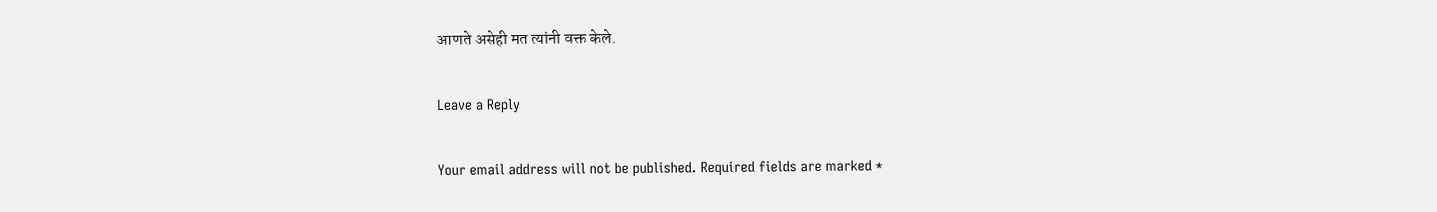आणते असेही मत त्यांनी वक्त केले.

Leave a Reply

Your email address will not be published. Required fields are marked *